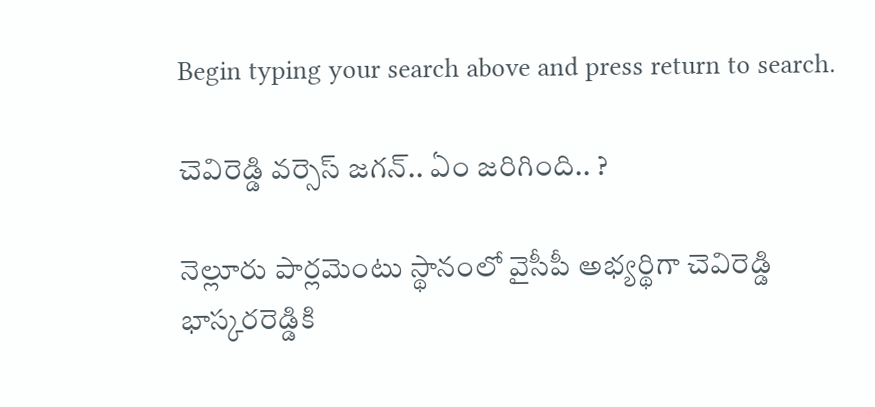Begin typing your search above and press return to search.

చెవిరెడ్డి వ‌ర్సెస్ జ‌గ‌న్‌.. ఏం జ‌రిగింది.. ?

నెల్లూరు పార్ల‌మెంటు స్థానంలో వైసీపీ అభ్య‌ర్థిగా చెవిరెడ్డి భాస్క‌ర‌రెడ్డికి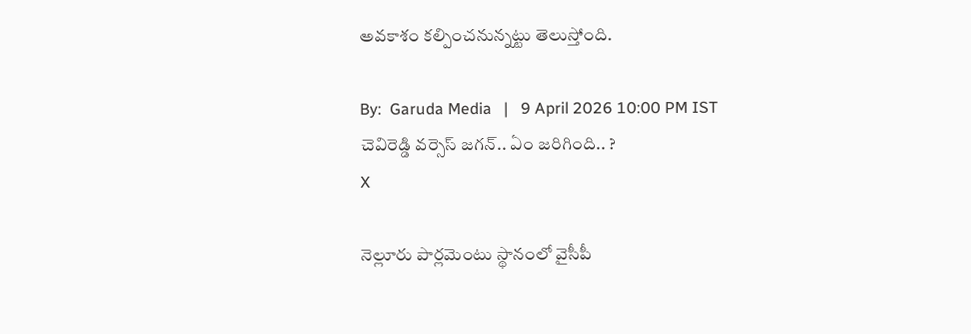అవ‌కాశం క‌ల్పించ‌నున్న‌ట్టు తెలుస్తోంది.

By:  Garuda Media   |   9 April 2026 10:00 PM IST
చెవిరెడ్డి వ‌ర్సెస్ జ‌గ‌న్‌.. ఏం జ‌రిగింది.. ?
X

నెల్లూరు పార్ల‌మెంటు స్థానంలో వైసీపీ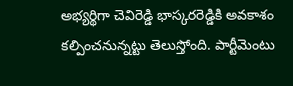అభ్య‌ర్థిగా చెవిరెడ్డి భాస్క‌ర‌రెడ్డికి అవ‌కాశం క‌ల్పించ‌నున్న‌ట్టు తెలుస్తోంది. పార్టీమెంటు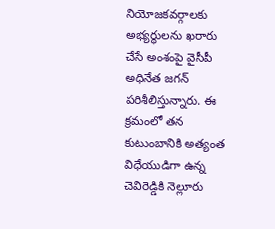నియోజ‌క‌వ‌ర్గాల‌కు అభ్య‌ర్థుల‌ను ఖ‌రారు చేసే అంశంపై వైసీపీ అధినేత జ‌గ‌న్ ప‌రిశీలిస్తున్నారు. ఈ క్ర‌మంలో త‌న కుటుంబానికి అత్యంత విధేయుడిగా ఉన్న చెవిరెడ్డికి నెల్లూరు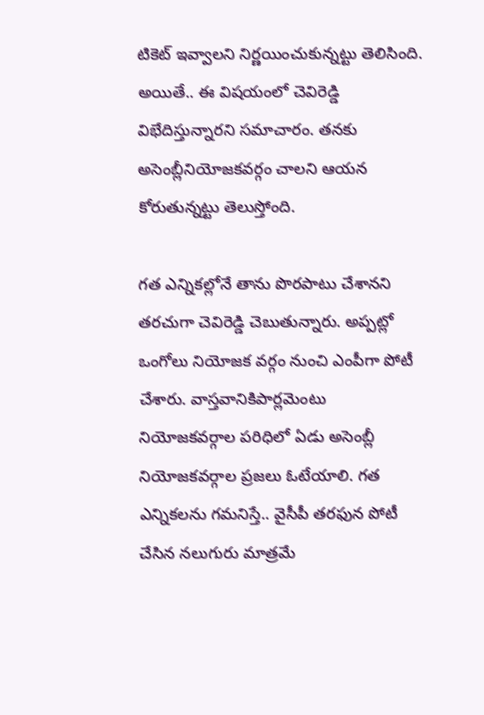టికెట్ ఇవ్వాల‌ని నిర్ణ‌యించుకున్న‌ట్టు తెలిసింది. అయితే.. ఈ విష‌యంలో చెవిరెడ్డి విభేదిస్తున్నార‌ని స‌మాచారం. త‌న‌కు అసెంబ్లీనియోజ‌క‌వ‌ర్గం చాల‌ని ఆయ‌న కోరుతున్న‌ట్టు తెలుస్తోంది.

గ‌త ఎన్నిక‌ల్లోనే తాను పొర‌పాటు చేశాన‌ని త‌ర‌చుగా చెవిరెడ్డి చెబుతున్నారు. అప్ప‌ట్లో ఒంగోలు నియోజ‌క వ‌ర్గం నుంచి ఎంపీగా పోటీ చేశారు. వాస్త‌వానికిపార్ల‌మెంటు నియోజ‌క‌వ‌ర్గాల ప‌రిధిలో ఏడు అసెంబ్లీ నియోజ‌క‌వ‌ర్గాల ప్ర‌జ‌లు ఓటేయాలి. గ‌త ఎన్నిక‌ల‌ను గ‌మ‌నిస్తే.. వైసీపీ త‌ర‌ఫున పోటీ చేసిన న‌లుగురు మాత్ర‌మే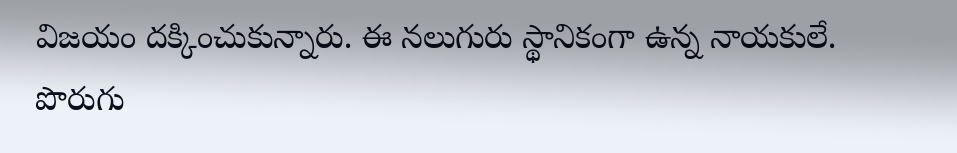విజ‌యం ద‌క్కించుకున్నారు. ఈ న‌లుగురు స్థానికంగా ఉన్న నాయ‌కులే. పొరుగు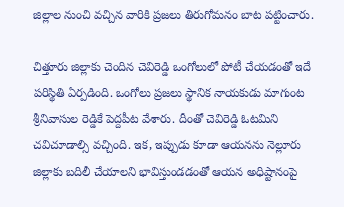జిల్లాల నుంచి వ‌చ్చిన వారికి ప్ర‌జ‌లు తిరుగోమ‌నం బాట ప‌ట్టించారు.

చిత్తూరు జిల్లాకు చెందిన చెవిరెడ్డి ఒంగోలులో పోటీ చేయ‌డంతో ఇదే ప‌రిస్థితి ఏర్ప‌డింది. ఒంగోలు ప్ర‌జలు స్థానిక నాయ‌కుడు మాగుంట శ్రీనివాసుల రెడ్డికే పెద్ద‌పీట వేశారు. దీంతో చెవిరెడ్డి ఓట‌మిని చ‌విచూడాల్సి వ‌చ్చింది. ఇక‌, ఇప్పుడు కూడా ఆయ‌న‌ను నెల్లూరు జిల్లాకు బ‌దిలీ చేయాల‌ని భావిస్తుండ‌డంతో ఆయ‌న అధిష్టానంపై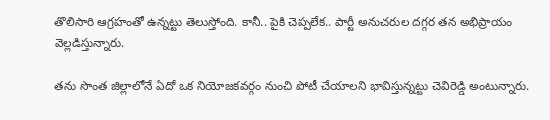తొలిసారి ఆగ్ర‌హంతో ఉన్న‌ట్టు తెలుస్తోంది. కానీ.. పైకి చెప్ప‌లేక‌.. పార్టీ అనుచ‌రుల ద‌గ్గ‌ర త‌న అభిప్రాయం వెల్ల‌డిస్తున్నారు.

త‌ను సొంత జిల్లాలోనే ఏదో ఒక నియోజ‌క‌వ‌ర్గం నుంచి పోటీ చేయాల‌ని భావిస్తున్న‌ట్టు చెవిరెడ్డి అంటున్నారు.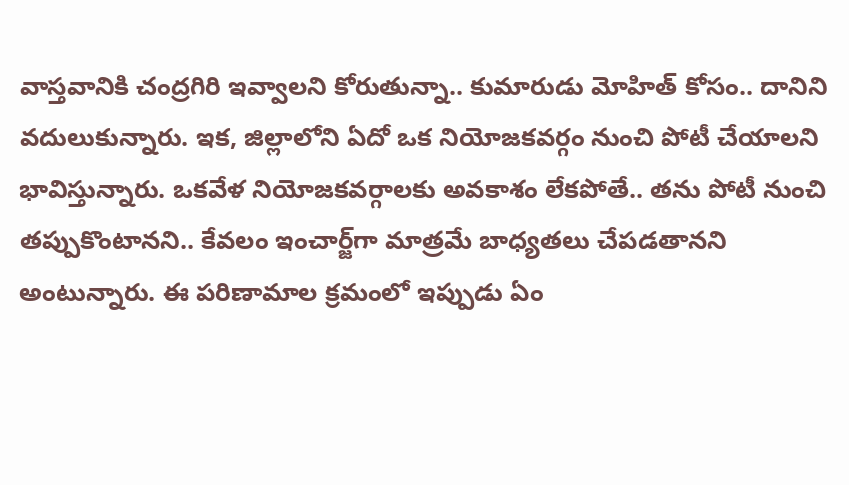వాస్త‌వానికి చంద్ర‌గిరి ఇవ్వాల‌ని కోరుతున్నా.. కుమారుడు మోహిత్ కోసం.. దానిని వ‌దులుకున్నారు. ఇక‌, జిల్లాలోని ఏదో ఒక నియోజ‌క‌వ‌ర్గం నుంచి పోటీ చేయాల‌ని భావిస్తున్నారు. ఒక‌వేళ నియోజ‌క‌వ‌ర్గాల‌కు అవ‌కాశం లేక‌పోతే.. త‌ను పోటీ నుంచి త‌ప్పుకొంటాన‌ని.. కేవ‌లం ఇంచార్జ్‌గా మాత్ర‌మే బాధ్య‌త‌లు చేప‌డ‌తాన‌ని అంటున్నారు. ఈ ప‌రిణామాల క్ర‌మంలో ఇప్పుడు ఏం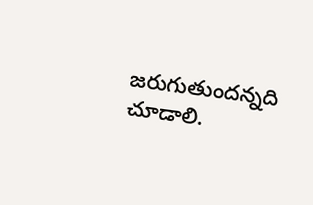జ‌రుగుతుంద‌న్న‌ది చూడాలి.